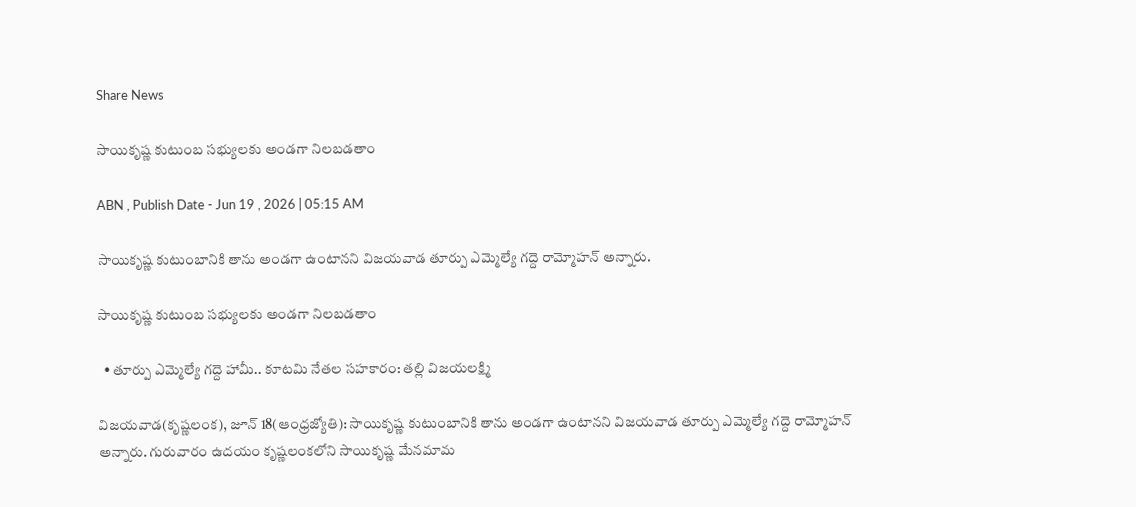Share News

సాయికృష్ణ కుటుంబ సభ్యులకు అండగా నిలబడతాం

ABN , Publish Date - Jun 19 , 2026 | 05:15 AM

సాయికృష్ణ కుటుంబానికి తాను అండగా ఉంటానని విజయవాడ తూర్పు ఎమ్మెల్యే గద్దె రామ్మోహన్‌ అన్నారు.

సాయికృష్ణ కుటుంబ సభ్యులకు అండగా నిలబడతాం

  • తూర్పు ఎమ్మెల్యే గద్దె హామీ.. కూటమి నేతల సహకారం: తల్లి విజయలక్ష్మి

విజయవాడ(కృష్ణలంక), జూన్‌ 18(ఆంధ్రజ్యోతి): సాయికృష్ణ కుటుంబానికి తాను అండగా ఉంటానని విజయవాడ తూర్పు ఎమ్మెల్యే గద్దె రామ్మోహన్‌ అన్నారు. గురువారం ఉదయం కృష్ణలంకలోని సాయికృష్ణ మేనమామ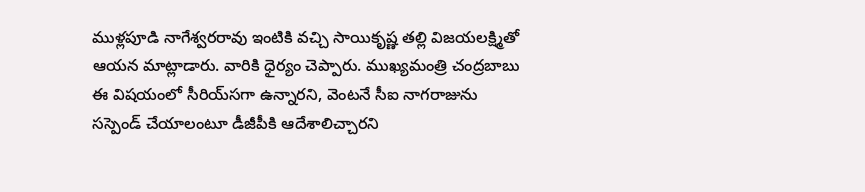ముళ్లపూడి నాగేశ్వరరావు ఇంటికి వచ్చి సాయికృష్ణ తల్లి విజయలక్ష్మితో ఆయన మాట్లాడారు. వారికి ధైర్యం చెప్పారు. ముఖ్యమంత్రి చంద్రబాబు ఈ విషయంలో సీరియ్‌సగా ఉన్నారని, వెంటనే సీఐ నాగరాజును సస్పెండ్‌ చేయాలంటూ డీజీపీకి ఆదేశాలిచ్చారని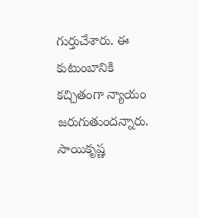గుర్తుచేశారు. ఈ కుటుంబానికి కచ్చితంగా న్యాయం జరుగుతుందన్నారు. సాయికృష్ణ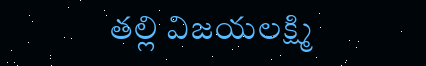తల్లి విజయలక్ష్మి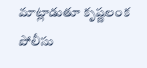మాట్లాడుతూ కృష్ణలంక పోలీసు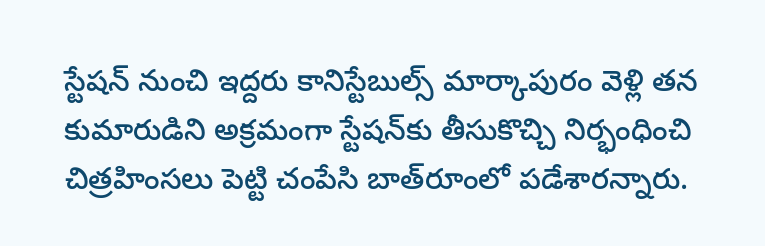స్టేషన్‌ నుంచి ఇద్దరు కానిస్టేబుల్స్‌ మార్కాపురం వెళ్లి తన కుమారుడిని అక్రమంగా స్టేషన్‌కు తీసుకొచ్చి నిర్భంధించి చిత్రహింసలు పెట్టి చంపేసి బాత్‌రూంలో పడేశారన్నారు.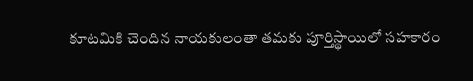కూటమికి చెందిన నాయకులంతా తమకు పూర్తిస్థాయిలో సహకారం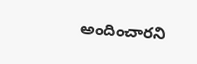అందించారని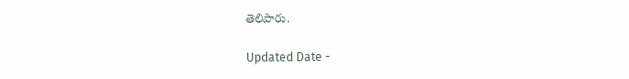తెలిపారు.

Updated Date -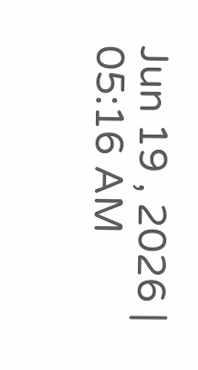Jun 19 , 2026 | 05:16 AM